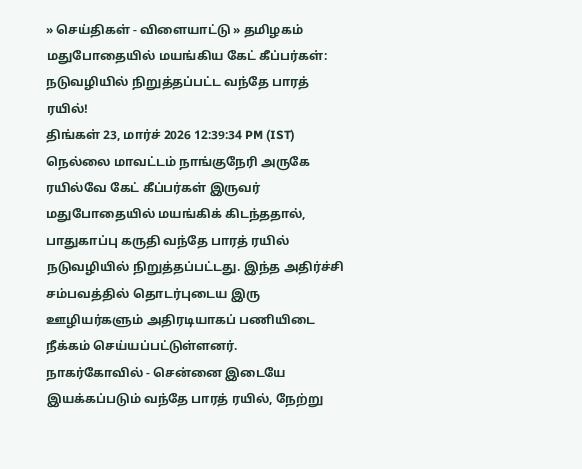» செய்திகள் - விளையாட்டு » தமிழகம்
மதுபோதையில் மயங்கிய கேட் கீப்பர்கள்: நடுவழியில் நிறுத்தப்பட்ட வந்தே பாரத் ரயில்!
திங்கள் 23, மார்ச் 2026 12:39:34 PM (IST)
நெல்லை மாவட்டம் நாங்குநேரி அருகே ரயில்வே கேட் கீப்பர்கள் இருவர் மதுபோதையில் மயங்கிக் கிடந்ததால், பாதுகாப்பு கருதி வந்தே பாரத் ரயில் நடுவழியில் நிறுத்தப்பட்டது. இந்த அதிர்ச்சி சம்பவத்தில் தொடர்புடைய இரு ஊழியர்களும் அதிரடியாகப் பணியிடை நீக்கம் செய்யப்பட்டுள்ளனர்.
நாகர்கோவில் - சென்னை இடையே இயக்கப்படும் வந்தே பாரத் ரயில், நேற்று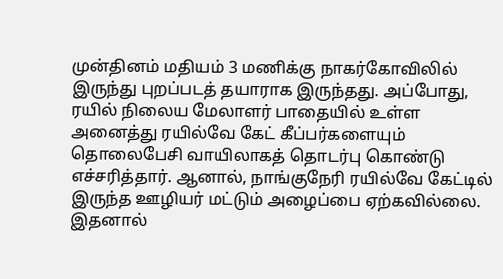முன்தினம் மதியம் 3 மணிக்கு நாகர்கோவிலில் இருந்து புறப்படத் தயாராக இருந்தது. அப்போது, ரயில் நிலைய மேலாளர் பாதையில் உள்ள அனைத்து ரயில்வே கேட் கீப்பர்களையும் தொலைபேசி வாயிலாகத் தொடர்பு கொண்டு எச்சரித்தார். ஆனால், நாங்குநேரி ரயில்வே கேட்டில் இருந்த ஊழியர் மட்டும் அழைப்பை ஏற்கவில்லை.
இதனால்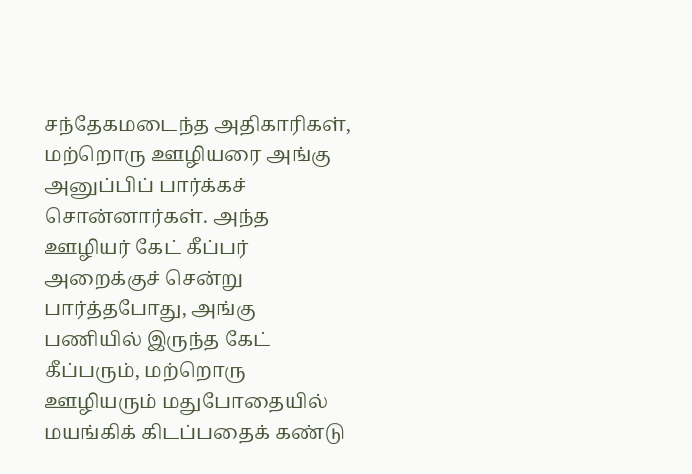சந்தேகமடைந்த அதிகாரிகள், மற்றொரு ஊழியரை அங்கு அனுப்பிப் பார்க்கச் சொன்னார்கள். அந்த ஊழியர் கேட் கீப்பர் அறைக்குச் சென்று பார்த்தபோது, அங்கு பணியில் இருந்த கேட் கீப்பரும், மற்றொரு ஊழியரும் மதுபோதையில் மயங்கிக் கிடப்பதைக் கண்டு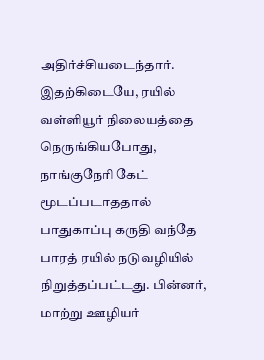அதிர்ச்சியடைந்தார்.
இதற்கிடையே, ரயில் வள்ளியூர் நிலையத்தை நெருங்கியபோது, நாங்குநேரி கேட் மூடப்படாததால் பாதுகாப்பு கருதி வந்தே பாரத் ரயில் நடுவழியில் நிறுத்தப்பட்டது. பின்னர், மாற்று ஊழியர்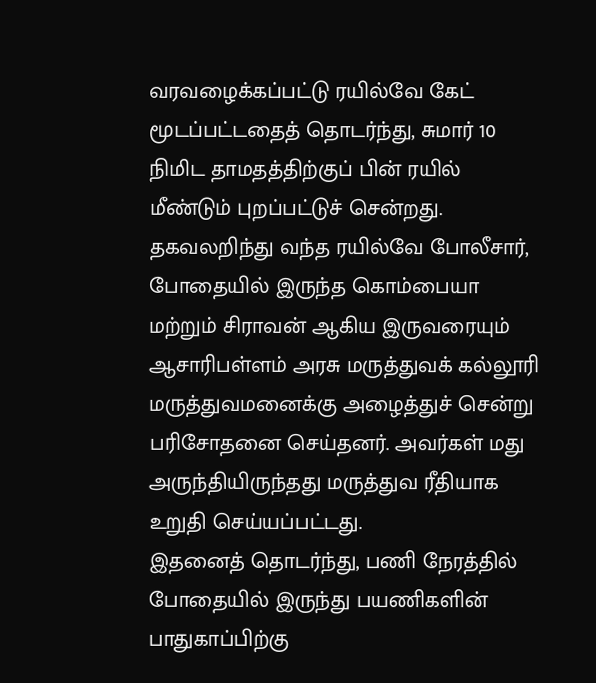வரவழைக்கப்பட்டு ரயில்வே கேட் மூடப்பட்டதைத் தொடர்ந்து, சுமார் 10 நிமிட தாமதத்திற்குப் பின் ரயில் மீண்டும் புறப்பட்டுச் சென்றது.
தகவலறிந்து வந்த ரயில்வே போலீசார், போதையில் இருந்த கொம்பையா மற்றும் சிராவன் ஆகிய இருவரையும் ஆசாரிபள்ளம் அரசு மருத்துவக் கல்லூரி மருத்துவமனைக்கு அழைத்துச் சென்று பரிசோதனை செய்தனர். அவர்கள் மது அருந்தியிருந்தது மருத்துவ ரீதியாக உறுதி செய்யப்பட்டது.
இதனைத் தொடர்ந்து, பணி நேரத்தில் போதையில் இருந்து பயணிகளின் பாதுகாப்பிற்கு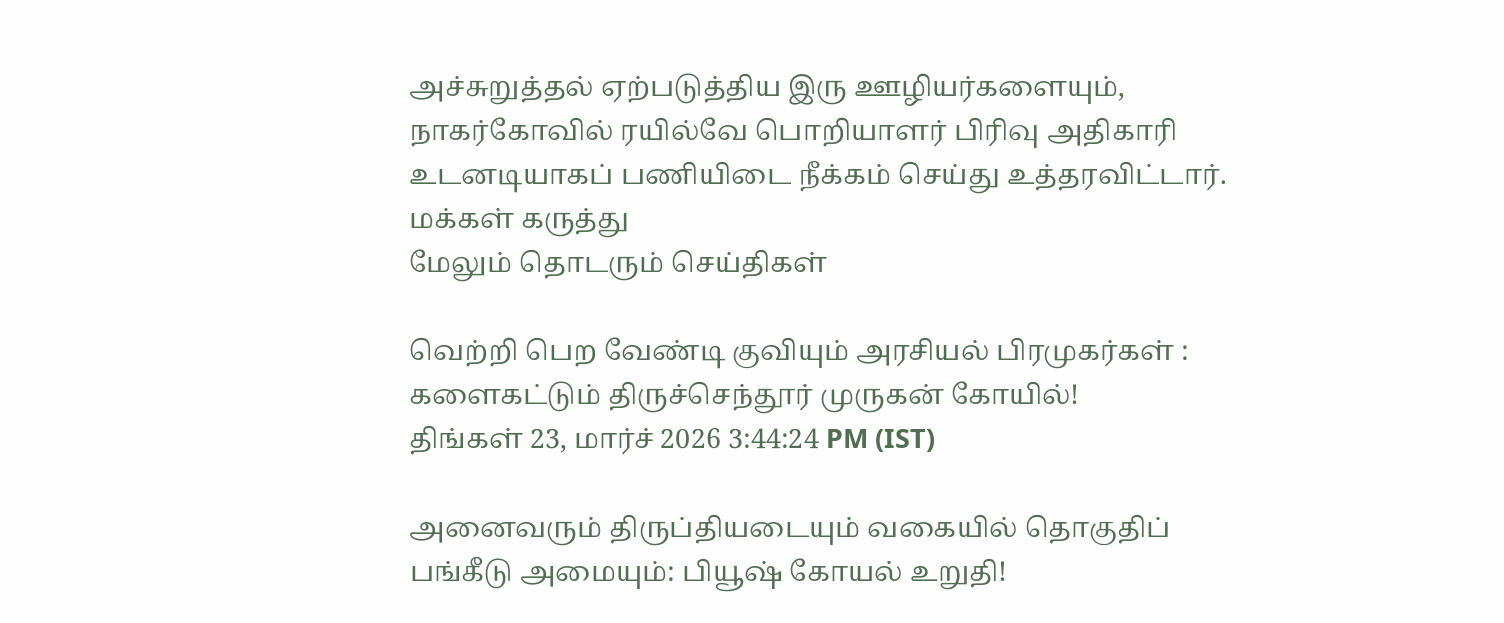அச்சுறுத்தல் ஏற்படுத்திய இரு ஊழியர்களையும், நாகர்கோவில் ரயில்வே பொறியாளர் பிரிவு அதிகாரி உடனடியாகப் பணியிடை நீக்கம் செய்து உத்தரவிட்டார்.
மக்கள் கருத்து
மேலும் தொடரும் செய்திகள்

வெற்றி பெற வேண்டி குவியும் அரசியல் பிரமுகர்கள் : களைகட்டும் திருச்செந்தூர் முருகன் கோயில்!
திங்கள் 23, மார்ச் 2026 3:44:24 PM (IST)

அனைவரும் திருப்தியடையும் வகையில் தொகுதிப் பங்கீடு அமையும்: பியூஷ் கோயல் உறுதி!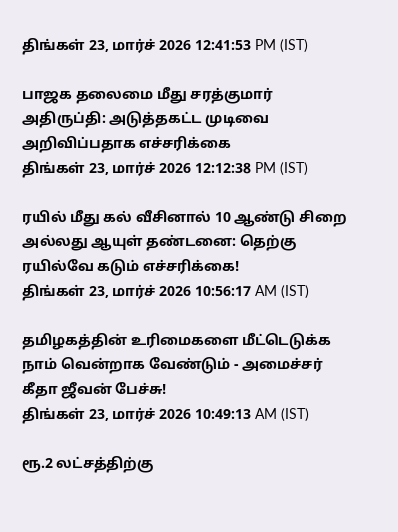திங்கள் 23, மார்ச் 2026 12:41:53 PM (IST)

பாஜக தலைமை மீது சரத்குமார் அதிருப்தி: அடுத்தகட்ட முடிவை அறிவிப்பதாக எச்சரிக்கை
திங்கள் 23, மார்ச் 2026 12:12:38 PM (IST)

ரயில் மீது கல் வீசினால் 10 ஆண்டு சிறை அல்லது ஆயுள் தண்டனை: தெற்கு ரயில்வே கடும் எச்சரிக்கை!
திங்கள் 23, மார்ச் 2026 10:56:17 AM (IST)

தமிழகத்தின் உரிமைகளை மீட்டெடுக்க நாம் வென்றாக வேண்டும் - அமைச்சர் கீதா ஜீவன் பேச்சு!
திங்கள் 23, மார்ச் 2026 10:49:13 AM (IST)

ரூ.2 லட்சத்திற்கு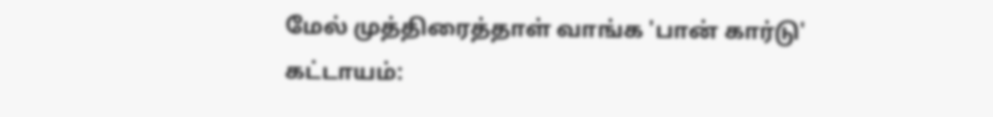மேல் முத்திரைத்தாள் வாங்க 'பான் கார்டு' கட்டாயம்: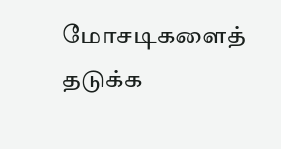மோசடிகளைத் தடுக்க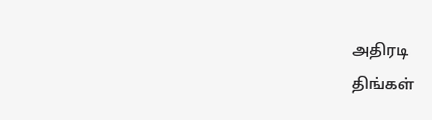அதிரடி
திங்கள்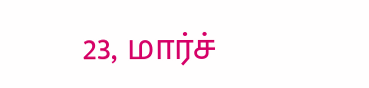23, மார்ச்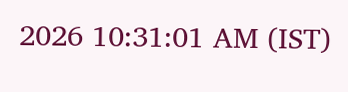2026 10:31:01 AM (IST)